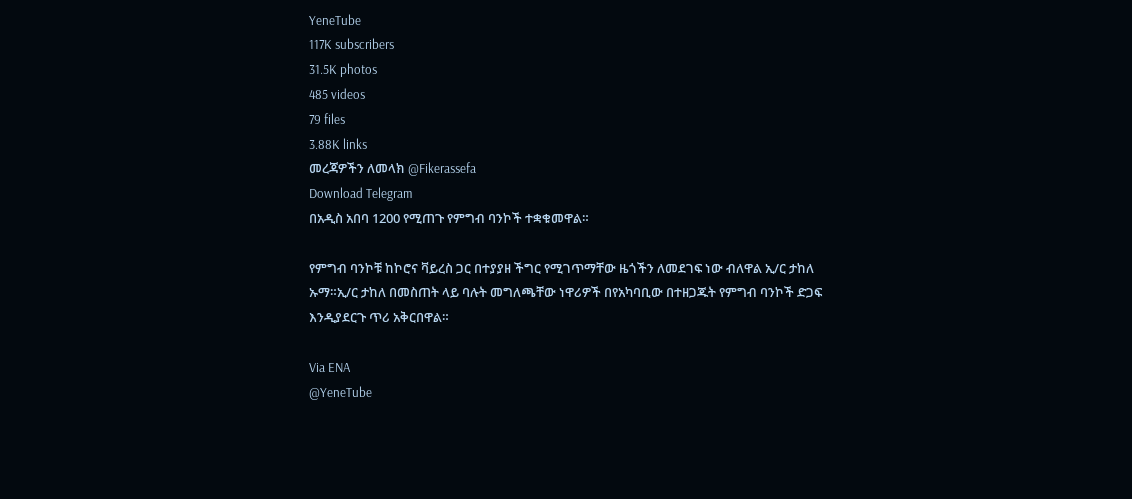YeneTube
117K subscribers
31.5K photos
485 videos
79 files
3.88K links
መረጃዎችን ለመላክ @Fikerassefa
Download Telegram
በአዲስ አበባ 1200 የሚጠጉ የምግብ ባንኮች ተቋቁመዋል።

የምግብ ባንኮቹ ከኮሮና ቫይረስ ጋር በተያያዘ ችግር የሚገጥማቸው ዜጎችን ለመደገፍ ነው ብለዋል ኢ/ር ታከለ ኡማ።ኢ/ር ታከለ በመስጠት ላይ ባሉት መግለጫቸው ነዋሪዎች በየአካባቢው በተዘጋጁት የምግብ ባንኮች ድጋፍ እንዲያደርጉ ጥሪ አቅርበዋል።

Via ENA
@YeneTube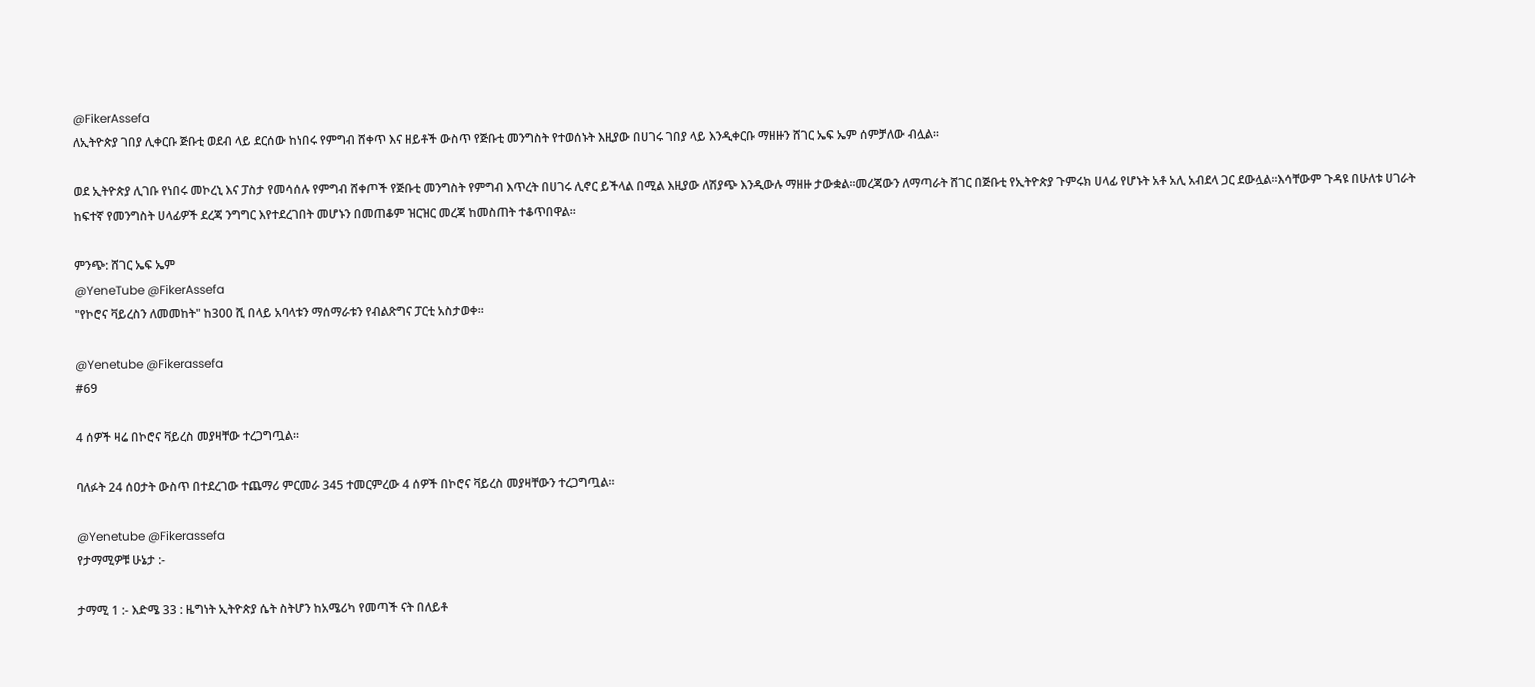@FikerAssefa
ለኢትዮጵያ ገበያ ሊቀርቡ ጅቡቲ ወደብ ላይ ደርሰው ከነበሩ የምግብ ሸቀጥ እና ዘይቶች ውስጥ የጅቡቲ መንግስት የተወሰኑት እዚያው በሀገሩ ገበያ ላይ እንዲቀርቡ ማዘዙን ሸገር ኤፍ ኤም ሰምቻለው ብሏል፡፡

ወደ ኢትዮጵያ ሊገቡ የነበሩ መኮረኒ እና ፓስታ የመሳሰሉ የምግብ ሸቀጦች የጅቡቲ መንግስት የምግብ እጥረት በሀገሩ ሊኖር ይችላል በሚል እዚያው ለሽያጭ እንዲውሉ ማዘዙ ታውቋል፡፡መረጃውን ለማጣራት ሸገር በጅቡቲ የኢትዮጵያ ጉምሩክ ሀላፊ የሆኑት አቶ አሊ አብደላ ጋር ደውሏል፡፡እሳቸውም ጉዳዩ በሁለቱ ሀገራት ከፍተኛ የመንግስት ሀላፊዎች ደረጃ ንግግር እየተደረገበት መሆኑን በመጠቆም ዝርዝር መረጃ ከመስጠት ተቆጥበዋል፡፡

ምንጭ: ሸገር ኤፍ ኤም
@YeneTube @FikerAssefa
"የኮሮና ቫይረስን ለመመከት" ከ300 ሺ በላይ አባላቱን ማሰማራቱን የብልጽግና ፓርቲ አስታወቀ።

@Yenetube @Fikerassefa
#69

4 ሰዎች ዛሬ በኮሮና ቫይረስ መያዛቸው ተረጋግጧል።

ባለፉት 24 ሰዐታት ውስጥ በተደረገው ተጨማሪ ምርመራ 345 ተመርምረው 4 ሰዎች በኮሮና ቫይረስ መያዛቸውን ተረጋግጧል።

@Yenetube @Fikerassefa
የታማሚዎቹ ሁኔታ :-

ታማሚ 1 :- እድሜ 33 : ዜግነት ኢትዮጵያ ሴት ስትሆን ከአሜሪካ የመጣች ናት በለይቶ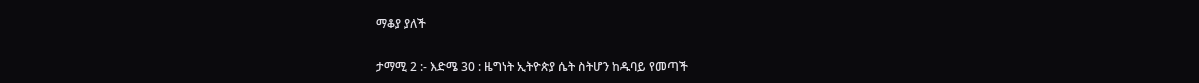ማቆያ ያለች

ታማሚ 2 :- እድሜ 30 : ዜግነት ኢትዮጵያ ሴት ስትሆን ከዱባይ የመጣች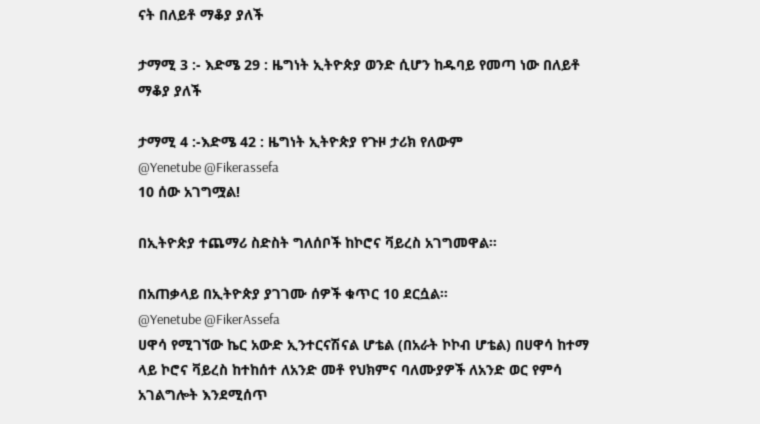ናት በለይቶ ማቆያ ያለች

ታማሚ 3 :- እድሜ 29 : ዜግነት ኢትዮጵያ ወንድ ሲሆን ከዱባይ የመጣ ነው በለይቶ ማቆያ ያለች

ታማሚ 4 :-እድሜ 42 : ዜግነት ኢትዮጵያ የጉዞ ታሪክ የለውም
@Yenetube @Fikerassefa
10 ሰው አገግሟል!

በኢትዮጵያ ተጨማሪ ስድስት ግለሰቦች ከኮሮና ቫይረስ አገግመዋል።

በአጠቃላይ በኢትዮጵያ ያገገሙ ሰዎች ቁጥር 10 ደርሷል።
@Yenetube @FikerAssefa
ሀዋሳ የሚገኘው ኬር አውድ ኢንተርናሽናል ሆቴል (በአራት ኮኮብ ሆቴል) በሀዋሳ ከተማ ላይ ኮሮና ቫይረስ ከተከሰተ ለአንድ መቶ የህክምና ባለሙያዎች ለአንድ ወር የምሳ አገልግሎት እንደሚሰጥ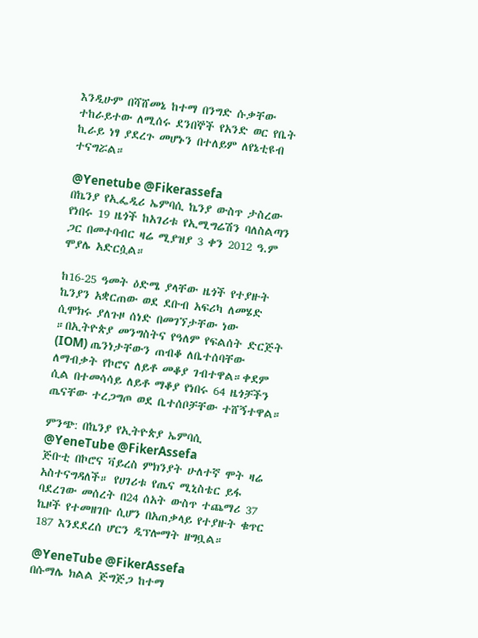እንዲሁም በሻሸመኔ ከተማ በንግድ ሱቃቸው ተከራይተው ለሚሰሩ ደንበኞች የአንድ ወር የቤት ኪራይ ነፃ ያደረጉ መሆኑን በተለይም ለየኔቲዩብ ተናግሯል።

@Yenetube @Fikerassefa
በኬንያ የኢፌዲሪ ኤምባሲ ኬንያ ውስጥ ታስረው የነበሩ 19 ዜጎች ከአገሪቱ የኢሚግሬሽን ባለስልጣን ጋር በመተባብር ዛሬ ሚያዝያ 3 ቀን 2012 ዓ.ም ሞያሌ አድርሷል።

ከ16-25 ዓመት ዕድሜ ያላቸው ዜጎች የተያዙት ኬንያን አቋርጠው ወደ ደቡብ አፍሪካ ለመሄድ ሲሞክሩ ያለጉዞ ሰነድ በመገኘታቸው ነው ።በኢትዮጵያ መንግስትና የዓለም የፍልሰት ድርጅት (IOM) ጤንነታቸውን ጠብቆ ለቤተሰባቸው ለማብቃት የኮሮና ለይቶ መቆያ ገብተዋል።ቀደም ሲል በተመሳሳይ ለይቶ ማቆያ የነበሩ 64 ዜጎቻችን ጤናቸው ተረጋግጦ ወደ ቤተሰቦቻቸው ተሸኝተዋል።

ምንጭ: በኬንያ የኢትዮጵያ ኤምባሲ
@YeneTube @FikerAssefa
ጅቡቲ በኮሮና ቫይረስ ምክንያት ሁለተኛ ሞት ዛሬ አስተናግዳለች። የሀገሪቱ የጤና ሚኒስቴር ይፋ ባደረገው መሰረት በ24 ሰአት ውስጥ ተጨማሪ 37 ኬዞች የተመዘገቡ ሲሆን በአጠቃላይ የተያዙት ቁጥር 187 እንደደረሰ ሆርን ዲፕሎማት ዘግቧል።

@YeneTube @FikerAssefa
በሱማሌ ክልል ጅግጅጋ ከተማ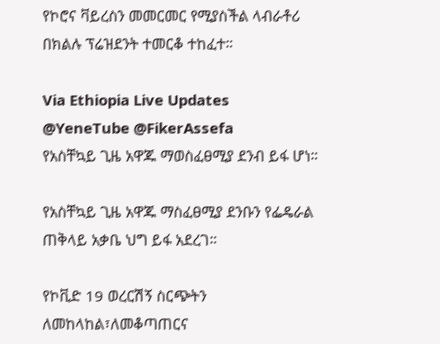የኮሮና ቫይረስን መመርመር የሚያስችል ላብራቶሪ በክልሉ ፕሬዝደንት ተመርቆ ተከፈተ።

Via Ethiopia Live Updates
@YeneTube @FikerAssefa
የአስቸኳይ ጊዜ አዋጁ ማወስፈፀሚያ ደንብ ይፋ ሆነ።

የአስቸኳይ ጊዜ አዋጁ ማስፈፀሚያ ደንቡን የፌዴራል ጠቅላይ አቃቤ ህግ ይፋ አደረገ።

የኮቪድ 19 ወረርሽኝ ስርጭትን ለመከላከል፣ለመቆጣጠርና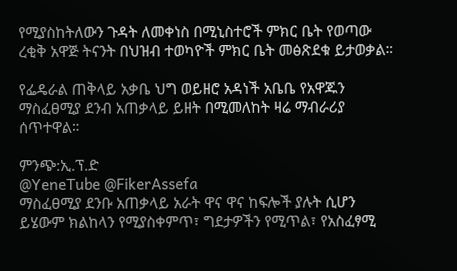የሚያስከትለውን ጉዳት ለመቀነስ በሚኒስተሮች ምክር ቤት የወጣው ረቂቅ አዋጅ ትናንት በህዝብ ተወካዮች ምክር ቤት መፅጽደቁ ይታወቃል።

የፌዴራል ጠቅላይ አቃቤ ህግ ወይዘሮ አዳነች አቤቤ የአዋጁን ማስፈፀሚያ ደንብ አጠቃላይ ይዘት በሚመለከት ዛሬ ማብራሪያ ሰጥተዋል።

ምንጭ:ኢ.ፕ.ድ
@YeneTube @FikerAssefa
ማስፈፀሚያ ደንቡ አጠቃላይ አራት ዋና ዋና ከፍሎች ያሉት ሲሆን ይሄውም ክልከላን የሚያስቀምጥ፣ ግደታዎችን የሚጥል፣ የአስፈፃሚ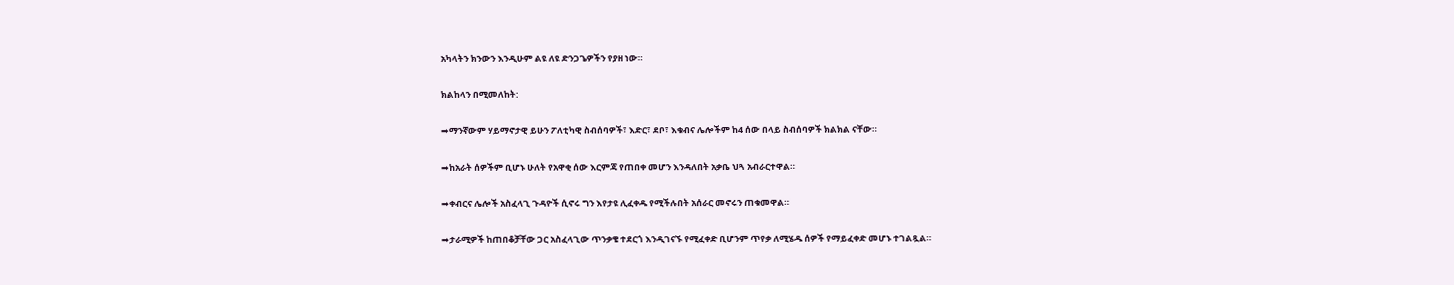አካላትን ክንውን እንዲሁም ልዩ ለዩ ድንጋጌዎችን የያዘ ነው።

ክልከላን በሚመለከት:

➡ማንኛውም ሃይማኖታዊ ይሁን ፖለቲካዊ ስብሰባዎች፣ እድር፣ ደቦ፣ እቁብና ሌሎችም ከ4 ሰው በላይ ስብሰባዎች ክልክል ናቸው።

➡ከአራት ሰዎችም ቢሆኑ ሁለት የአዋቂ ሰው እርምጃ የጠበቀ መሆን እንዳለበት አቃቤ ህጓ አብራርተዋል።

➡ቀብርና ሌሎች አስፈላጊ ጉዳዮች ሲኖሩ ግን እየታዩ ሊፈቀዱ የሚችሉበት አሰራር መኖሩን ጠቁመዋል።

➡ታራሚዎች ከጠበቆቻቸው ጋር አስፈላጊው ጥንቃቄ ተደርጎ እንዲገናኙ የሚፈቀድ ቢሆንም ጥየቃ ለሚሄዱ ሰዎች የማይፈቀድ መሆኑ ተገልጿል።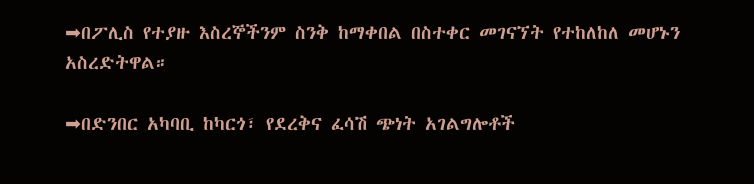➡በፖሊስ የተያዙ እስረኞችንም ስንቅ ከማቀበል በስተቀር መገናኘት የተከለከለ መሆኑን አስረድትዋል።

➡በድንበር አካባቢ ከካርጎ፣ የደረቅና ፈሳሽ ጭነት አገልግሎቶች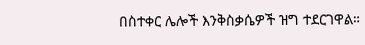በስተቀር ሌሎች እንቅስቃሴዎች ዝግ ተደርገዋል።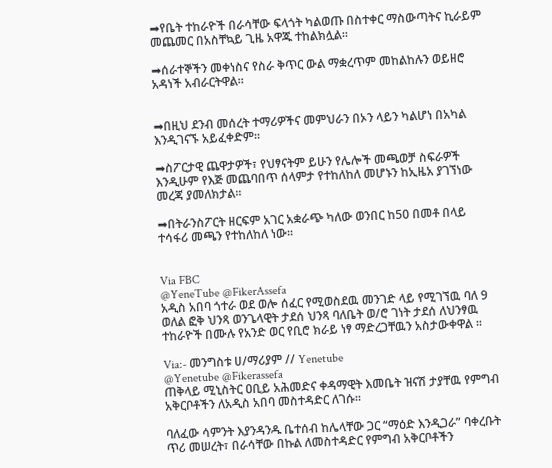➡የቤት ተከራዮች በራሳቸው ፍላጎት ካልወጡ በስተቀር ማስውጣትና ኪራይም መጨመር በአስቸኳይ ጊዜ አዋጁ ተከልክሏል።

➡ሰራተኞችን መቀነስና የስራ ቅጥር ውል ማቋረጥም መከልከሉን ወይዘሮ አዳነች አብራርትዋል።


➡በዚህ ደንብ መሰረት ተማሪዎችና መምህራን በኦን ላይን ካልሆነ በአካል እንዲገናኙ አይፈቀድም።

➡ስፖርታዊ ጨዋታዎች፣ የህፃናትም ይሁን የሌሎች መጫወቻ ስፍራዎች እንዲሁም የእጅ መጨባበጥ ሰላምታ የተከለከለ መሆኑን ከኢዜአ ያገኘነው መረጃ ያመለክታል።

➡በትራንስፖርት ዘርፍም አገር አቋራጭ ካለው ወንበር ከ50 በመቶ በላይ ተሳፋሪ መጫን የተከለከለ ነው፡፡


Via FBC
@YeneTube @FikerAssefa
አዲስ አበባ ጎተራ ወደ ወሎ ሰፈር የሚወስደዉ መንገድ ላይ የሚገኘዉ ባለ 9 ወለል ፎቅ ህንጻ ወንጌላዊት ታደሰ ህንጻ ባለቤት ወ/ሮ ገነት ታደሰ ለህንፃዉ ተከራዮች በሙሉ የአንድ ወር የቢሮ ክራይ ነፃ ማድረጋቸዉን አስታውቀዋል ፡፡

Via:- መንግስቱ ሀ/ማሪያም // Yenetube
@Yenetube @Fikerassefa
ጠቅላይ ሚኒስትር ዐቢይ አሕመድና ቀዳማዊት እመቤት ዝናሽ ታያቸዉ የምግብ አቅርቦቶችን ለአዲስ አበባ መስተዳድር ለገሱ።

ባለፈው ሳምንት እያንዳንዱ ቤተሰብ ከሌላቸው ጋር “ማዕድ እንዲጋራ” ባቀረቡት ጥሪ መሠረት፣ በራሳቸው በኩል ለመስተዳድር የምግብ አቅርቦቶችን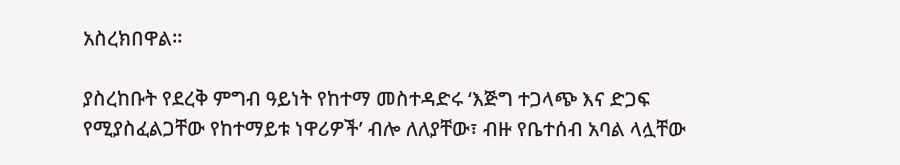አስረክበዋል፡፡

ያስረከቡት የደረቅ ምግብ ዓይነት የከተማ መስተዳድሩ ‘እጅግ ተጋላጭ እና ድጋፍ የሚያስፈልጋቸው የከተማይቱ ነዋሪዎች’ ብሎ ለለያቸው፣ ብዙ የቤተሰብ አባል ላሏቸው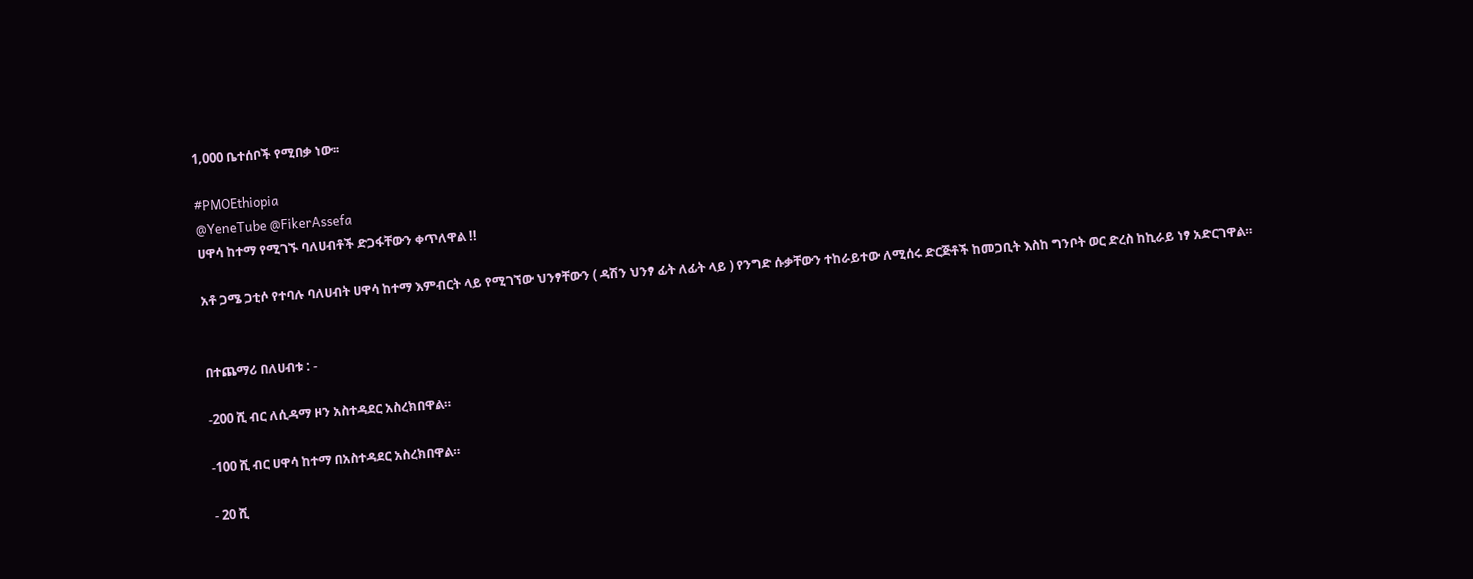1‚000 ቤተሰቦች የሚበቃ ነው፡፡

#PMOEthiopia
@YeneTube @FikerAssefa
ሀዋሳ ከተማ የሚገኙ ባለሀብቶች ድጋፋቸውን ቀጥለዋል !!

አቶ ጋሜ ጋቲሶ የተባሉ ባለሀብት ሀዋሳ ከተማ እምብርት ላይ የሚገኘው ህንፃቸውን ( ዳሽን ህንፃ ፊት ለፊት ላይ ) የንግድ ሱቃቸውን ተከራይተው ለሚሰሩ ድርጅቶች ከመጋቢት እስከ ግንቦት ወር ድረስ ከኪራይ ነፃ አድርገዋል።


በተጨማሪ በለሀብቱ : -

-200 ሺ ብር ለሲዳማ ዞን አስተዳደር አስረክበዋል።

-100 ሺ ብር ሀዋሳ ከተማ በአስተዳደር አስረክበዋል።

- 20 ሺ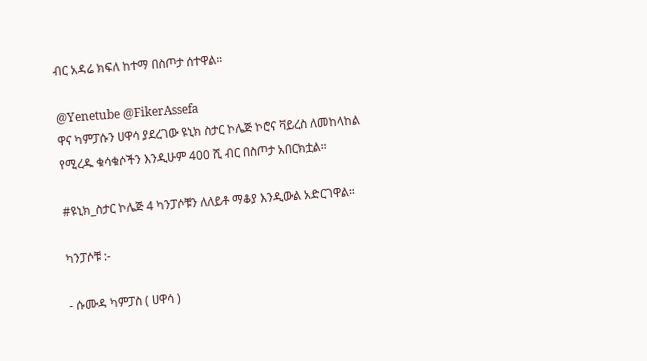ብር አዳሬ ክፍለ ከተማ በስጦታ ሰተዋል።

@Yenetube @FikerAssefa
ዋና ካምፓሱን ሀዋሳ ያደረገው ዩኒክ ስታር ኮሌጅ ኮሮና ቫይረስ ለመከላከል የሚረዱ ቁሳቁሶችን እንዲሁም 400 ሺ ብር በስጦታ አበርክቷል።

#ዩኒክ_ስታር ኮሌጅ 4 ካንፓሶቹን ለለይቶ ማቆያ እንዲውል አድርገዋል።

ካንፓሶቹ :-

- ሱሙዳ ካምፓስ ( ሀዋሳ )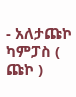- አለታጩኮ ካምፓስ ( ጩኮ )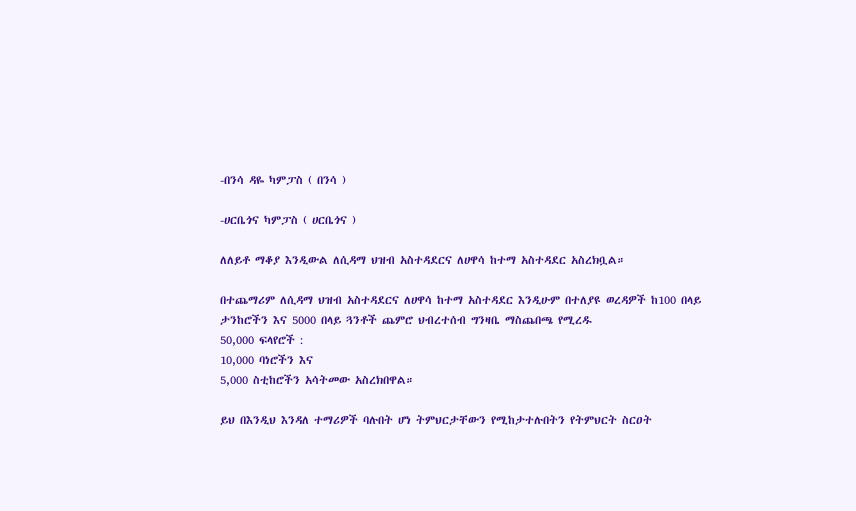-በንሳ ዳዬ ካምፓስ ( በንሳ )

-ሀርቤጎና ካምፓስ ( ሀርቤጎና )

ለለይቶ ማቆያ እንዲውል ለሲዳማ ህዝብ አስተዳደርና ለሀዋሳ ከተማ አስተዳደር አስረክቧል።

በተጨማሪም ለሲዳማ ህዝብ አስተዳደርና ለሀዋሳ ከተማ አስተዳደር እንዲሁም በተለያዩ ወረዳዎች ከ100 በላይ ታንከሮችን እና 5000 በላይ ጓንቶች ጨምሮ ህብረተሰብ ግንዛቤ ማስጨበጫ የሚረዱ
50,000 ፍላየሮች :
10,000 ባነሮችን እና
5,000 ስቲከሮችን አሳትመው አስረክበዋል።

ይህ በእንዲህ እንዳለ ተማሪዎች ባሉበት ሆነ ትምህርታቸውን የሚከታተሉበትን የትምህርት ስርዐት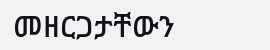መዘርጋታቸውን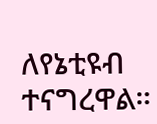ለየኔቲዩብ ተናግረዋል።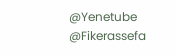@Yenetube @Fikerassefa